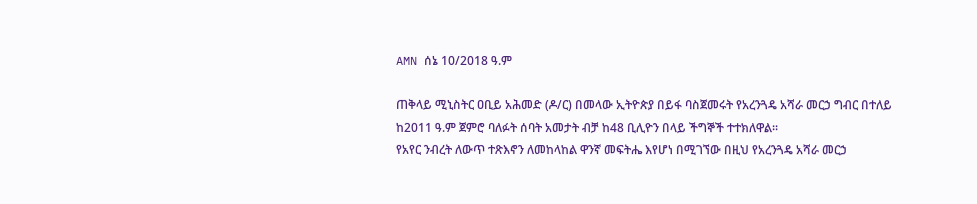AMN ሰኔ 10/2018 ዓ.ም

ጠቅላይ ሚኒስትር ዐቢይ አሕመድ (ዶ/ር) በመላው ኢትዮጵያ በይፋ ባስጀመሩት የአረንጓዴ አሻራ መርኃ ግብር በተለይ ከ2011 ዓ.ም ጀምሮ ባለፉት ሰባት አመታት ብቻ ከ48 ቢሊዮን በላይ ችግኞች ተተክለዋል፡፡
የአየር ንብረት ለውጥ ተጽእኖን ለመከላከል ዋንኛ መፍትሔ እየሆነ በሚገኘው በዚህ የአረንጓዴ አሻራ መርኃ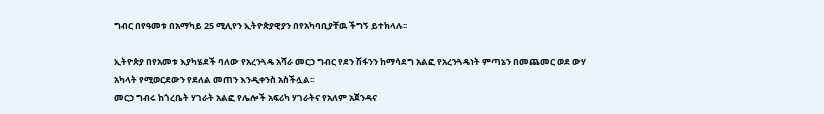ግብር በየዓመቱ በአማካይ 25 ሚሊየን ኢትዮጵያዊያን በየአካባቢያቸዉ ችግኝ ይተክላሉ፡፡

ኢትዮጵያ በየአመቱ እያካሄደች ባለው የአረንጓዴ አሻራ መርኃ ግብር የደን ሽፋንን ከማሳደግ አልፎ የአረንጓዴነት ምጣኔን በመጨመር ወደ ውሃ አካላት የሚወርደውን የደለል መጠን እንዲቀንስ አስችሏል፡፡
መርኃ ግብሩ ከጎረቤት ሃገራት አልፎ የሌሎች አፍሪካ ሃገራትና የአለም አጀንዳና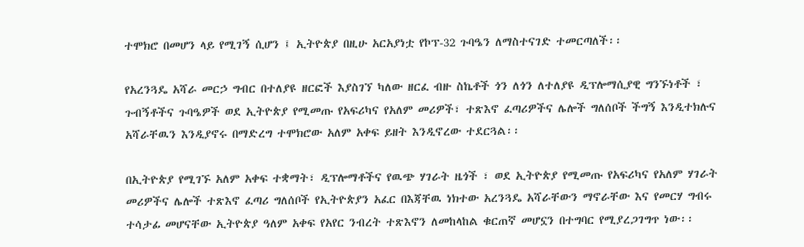ተሞክሮ በመሆን ላይ የሚገኝ ሲሆን ፤ ኢትዮጵያ በዚሁ አርአያነቷ የኮፕ-32 ጉባዔን ለማስተናገድ ተመርጣለች፡፡

የአረንጓዴ አሻራ መርኃ ግብር በተለያዩ ዘርፎች እያስገኘ ካለው ዘርፈ ብዙ ስኬቶች ጎን ለጎን ለተለያዩ ዲፕሎማሲያዊ ግንኙነቶች ፣ ጉብኝቶችና ጉባዔዎች ወደ ኢትዮጵያ የሚመጡ የአፍሪካና የአለም መሪዎች፣ ተጽእኖ ፈጣሪዎችና ሌሎች ግለሰቦች ችግኝ እንዲተክሉና አሻራቸዉን እንዲያኖሩ በማድረግ ተሞክሮው አለም አቀፍ ይዘት እንዲኖረው ተደርጓል፡፡

በኢትዮጵያ የሚገኙ አለም አቀፍ ተቋማት፣ ዲፕሎማቶችና የዉጭ ሃገራት ዜጎች ፣ ወደ ኢትዮጵያ የሚመጡ የአፍሪካና የአለም ሃገራት መሪዎችና ሌሎች ተጽእኖ ፈጣሪ ግለሰቦች የኢትዮጵያን አፈር በእጃቸዉ ነክተው አረንጓዴ አሻራቸውን ማኖራቸው እና የመርሃ ግብሩ ተሳታፊ መሆናቸው ኢትዮጵያ ዓለም አቀፍ የአየር ንብረት ተጽእኖን ለመከላከል ቁርጠኛ መሆኗን በተግባር የሚያረጋገግጥ ነው፡፡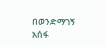በወንድማገኝ አሰፋ